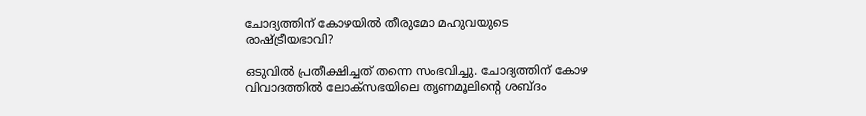ചോദ്യത്തിന് കോഴയിൽ തീരുമോ മഹുവയുടെ രാഷ്ട്രീയഭാവി?

ഒടുവിൽ പ്രതീക്ഷിച്ചത് തന്നെ സംഭവിച്ചു. ചോദ്യത്തിന് കോഴ വിവാദത്തിൽ ലോക്സഭയിലെ തൃണമൂലിന്റെ ശബ്ദം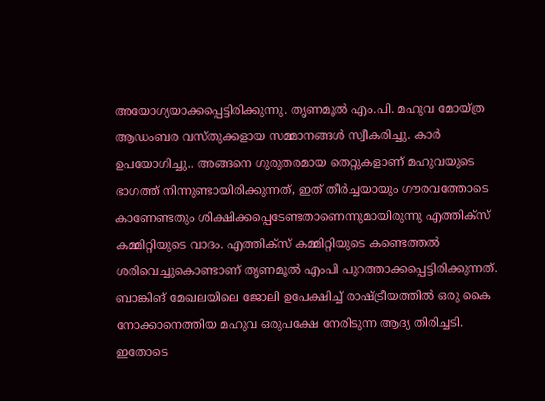അയോഗ്യയാക്കപ്പെട്ടിരിക്കുന്നു. തൃണമൂൽ എം.പി. മഹുവ മോയ്ത്ര ആഡംബര വസ്തുക്കളായ സമ്മാനങ്ങൾ സ്വീകരിച്ചു. കാർ ഉപയോഗിച്ചു.. അങ്ങനെ ഗുരുതരമായ തെറ്റുകളാണ് മഹുവയുടെ ഭാഗത്ത് നിന്നുണ്ടായിരിക്കുന്നത്, ഇത് തീർച്ചയായും ഗൗരവത്തോടെ കാണേണ്ടതും ശിക്ഷിക്കപ്പെടേണ്ടതാണെന്നുമായിരുന്നു എത്തിക്സ് കമ്മിറ്റിയുടെ വാദം. എത്തിക്സ് കമ്മിറ്റിയുടെ കണ്ടെത്തൽ ശരിവെച്ചുകൊണ്ടാണ് തൃണമൂൽ എംപി പുറത്താക്കപ്പെട്ടിരിക്കുന്നത്. ബാങ്കിങ് മേഖലയിലെ ജോലി ഉപേക്ഷിച്ച് രാഷ്ട്രീയത്തിൽ ഒരു കൈ നോക്കാനെത്തിയ മഹുവ ഒരുപക്ഷേ നേരിടുന്ന ആദ്യ തിരിച്ചടി. ഇതോടെ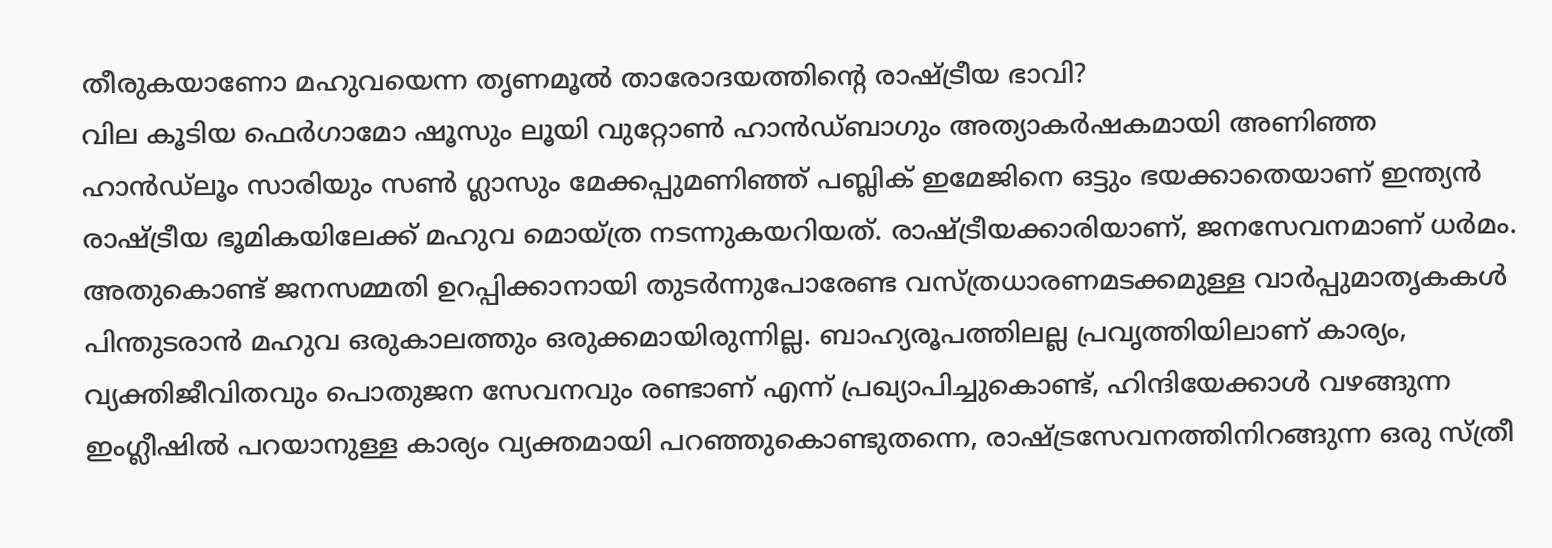തീരുകയാണോ മഹുവയെന്ന തൃണമൂൽ താരോദയത്തിന്റെ രാഷ്ട്രീയ ഭാവി?
വില കൂടിയ ഫെർഗാമോ ഷൂസും ലൂയി വുറ്റോൺ ഹാൻഡ്ബാഗും അത്യാകർഷകമായി അണിഞ്ഞ ഹാൻഡ്ലൂം സാരിയും സൺ ഗ്ലാസും മേക്കപ്പുമണിഞ്ഞ് പബ്ലിക് ഇമേജിനെ ഒട്ടും ഭയക്കാതെയാണ് ഇന്ത്യൻ രാഷ്ട്രീയ ഭൂമികയിലേക്ക് മഹുവ മൊയ്ത്ര നടന്നുകയറിയത്. രാഷ്ട്രീയക്കാരിയാണ്, ജനസേവനമാണ് ധർമം. അതുകൊണ്ട് ജനസമ്മതി ഉറപ്പിക്കാനായി തുടർന്നുപോരേണ്ട വസ്ത്രധാരണമടക്കമുള്ള വാർപ്പുമാതൃകകൾ പിന്തുടരാൻ മഹുവ ഒരുകാലത്തും ഒരുക്കമായിരുന്നില്ല. ബാഹ്യരൂപത്തിലല്ല പ്രവൃത്തിയിലാണ് കാര്യം, വ്യക്തിജീവിതവും പൊതുജന സേവനവും രണ്ടാണ് എന്ന് പ്രഖ്യാപിച്ചുകൊണ്ട്, ഹിന്ദിയേക്കാൾ വഴങ്ങുന്ന ഇംഗ്ലീഷിൽ പറയാനുള്ള കാര്യം വ്യക്തമായി പറഞ്ഞുകൊണ്ടുതന്നെ, രാഷ്ട്രസേവനത്തിനിറങ്ങുന്ന ഒരു സ്ത്രീ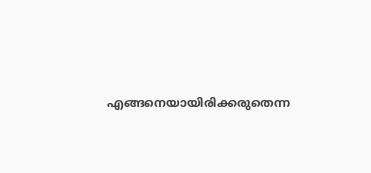എങ്ങനെയായിരിക്കരുതെന്ന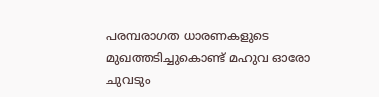പരമ്പരാഗത ധാരണകളുടെ മുഖത്തടിച്ചുകൊണ്ട് മഹുവ ഓരോ ചുവടും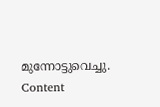മുന്നോട്ടുവെച്ചു.
Content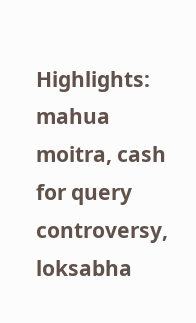Highlights: mahua moitra, cash for query controversy, loksabha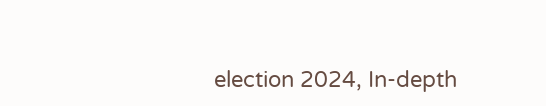election 2024, In-depth